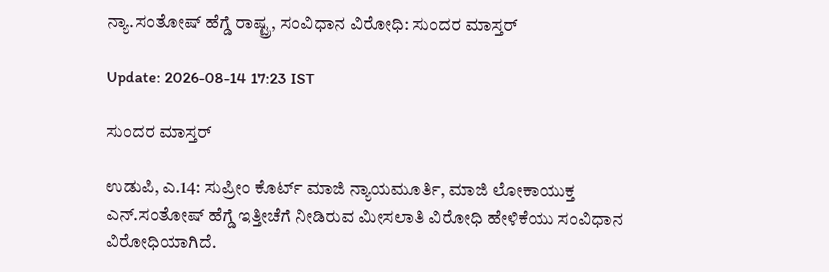ನ್ಯಾ.ಸಂತೋಷ್ ಹೆಗ್ಡೆ ರಾಷ್ಟ್ರ, ಸಂವಿಧಾನ ವಿರೋಧಿ: ಸುಂದರ ಮಾಸ್ತರ್

Update: 2026-08-14 17:23 IST

ಸುಂದರ ಮಾಸ್ತರ್

ಉಡುಪಿ, ಎ.14: ಸುಪ್ರೀಂ ಕೊರ್ಟ್ ಮಾಜಿ ನ್ಯಾಯಮೂರ್ತಿ, ಮಾಜಿ ಲೋಕಾಯುಕ್ತ ಎನ್.ಸಂತೋಷ್ ಹೆಗ್ಡೆ ಇತ್ತೀಚೆಗೆ ನೀಡಿರುವ ಮೀಸಲಾತಿ ವಿರೋಧಿ ಹೇಳಿಕೆಯು ಸಂವಿಧಾನ ವಿರೋಧಿಯಾಗಿದೆ.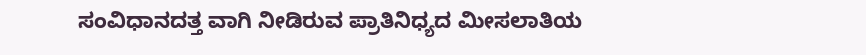ಸಂವಿಧಾನದತ್ತ ವಾಗಿ ನೀಡಿರುವ ಪ್ರಾತಿನಿಧ್ಯದ ಮೀಸಲಾತಿಯ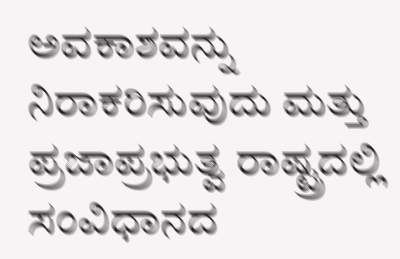ಅವಕಾಶವನ್ನು ನಿರಾಕರಿಸುವುದು ಮತ್ತು ಪ್ರಜಾಪ್ರಭುತ್ವ ರಾಷ್ಟ್ರದಲ್ಲಿ ಸಂವಿಧಾನದ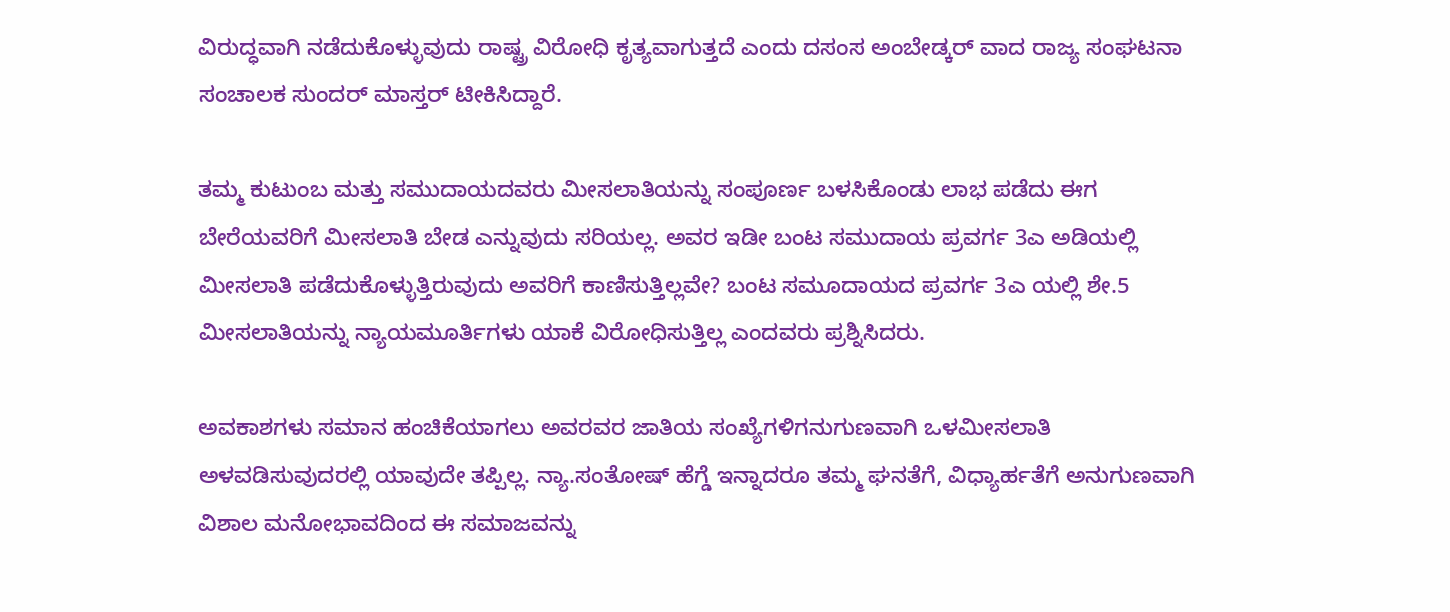ವಿರುದ್ಧವಾಗಿ ನಡೆದುಕೊಳ್ಳುವುದು ರಾಷ್ಟ್ರ ವಿರೋಧಿ ಕೃತ್ಯವಾಗುತ್ತದೆ ಎಂದು ದಸಂಸ ಅಂಬೇಡ್ಕರ್ ವಾದ ರಾಜ್ಯ ಸಂಘಟನಾ ಸಂಚಾಲಕ ಸುಂದರ್ ಮಾಸ್ತರ್ ಟೀಕಿಸಿದ್ದಾರೆ.

ತಮ್ಮ ಕುಟುಂಬ ಮತ್ತು ಸಮುದಾಯದವರು ಮೀಸಲಾತಿಯನ್ನು ಸಂಪೂರ್ಣ ಬಳಸಿಕೊಂಡು ಲಾಭ ಪಡೆದು ಈಗ ಬೇರೆಯವರಿಗೆ ಮೀಸಲಾತಿ ಬೇಡ ಎನ್ನುವುದು ಸರಿಯಲ್ಲ. ಅವರ ಇಡೀ ಬಂಟ ಸಮುದಾಯ ಪ್ರವರ್ಗ 3ಎ ಅಡಿಯಲ್ಲಿ ಮೀಸಲಾತಿ ಪಡೆದುಕೊಳ್ಳುತ್ತಿರುವುದು ಅವರಿಗೆ ಕಾಣಿಸುತ್ತಿಲ್ಲವೇ? ಬಂಟ ಸಮೂದಾಯದ ಪ್ರವರ್ಗ 3ಎ ಯಲ್ಲಿ ಶೇ.5 ಮೀಸಲಾತಿಯನ್ನು ನ್ಯಾಯಮೂರ್ತಿಗಳು ಯಾಕೆ ವಿರೋಧಿಸುತ್ತಿಲ್ಲ ಎಂದವರು ಪ್ರಶ್ನಿಸಿದರು.

ಅವಕಾಶಗಳು ಸಮಾನ ಹಂಚಿಕೆಯಾಗಲು ಅವರವರ ಜಾತಿಯ ಸಂಖ್ಯೆಗಳಿಗನುಗುಣವಾಗಿ ಒಳಮೀಸಲಾತಿ ಅಳವಡಿಸುವುದರಲ್ಲಿ ಯಾವುದೇ ತಪ್ಪಿಲ್ಲ. ನ್ಯಾ.ಸಂತೋಷ್ ಹೆಗ್ಡೆ ಇನ್ನಾದರೂ ತಮ್ಮ ಘನತೆಗೆ, ವಿಧ್ಯಾರ್ಹತೆಗೆ ಅನುಗುಣವಾಗಿ ವಿಶಾಲ ಮನೋಭಾವದಿಂದ ಈ ಸಮಾಜವನ್ನು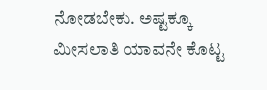ನೋಡಬೇಕು. ಅಷ್ಟಕ್ಕೂ ಮೀಸಲಾತಿ ಯಾವನೇ ಕೊಟ್ಟ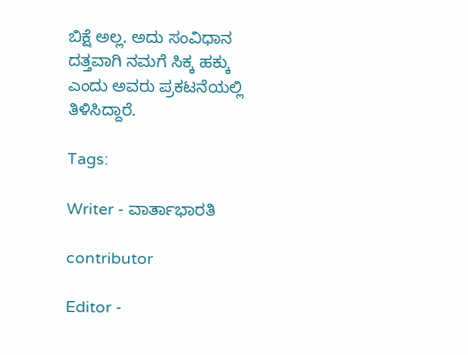ಬಿಕ್ಷೆ ಅಲ್ಲ. ಅದು ಸಂವಿಧಾನ ದತ್ತವಾಗಿ ನಮಗೆ ಸಿಕ್ಕ ಹಕ್ಕು ಎಂದು ಅವರು ಪ್ರಕಟನೆಯಲ್ಲಿ ತಿಳಿಸಿದ್ದಾರೆ.

Tags:

Writer - ವಾರ್ತಾಭಾರತಿ

contributor

Editor -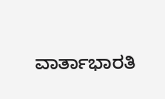ವಾರ್ತಾಭಾರತಿ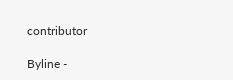contributor

Byline -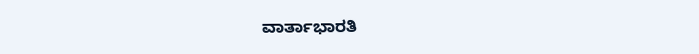ವಾರ್ತಾಭಾರತಿ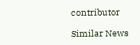contributor

Similar News